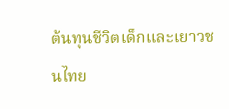ต้นทุนชีวิตเด็กและเยาวชนไทย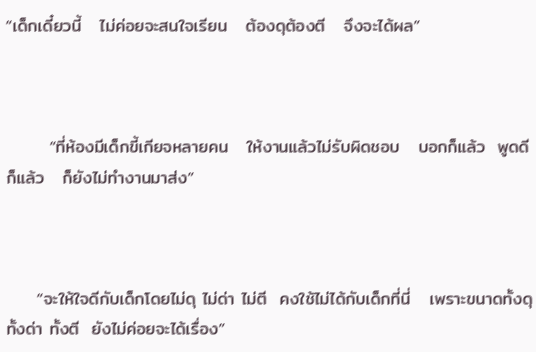“เด็กเดี๋ยวนี้   ไม่ค่อยจะสนใจเรียน   ต้องดุต้องตี   จึงจะได้ผล”



       “ที่ห้องมีเด็กขี้เกียจหลายคน   ให้งานแล้วไม่รับผิดชอบ   บอกก็แล้ว  พูดดีก็แล้ว   ก็ยังไม่ทำงานมาส่ง”



     “จะให้ใจดีกับเด็กโดยไม่ดุ ไม่ด่า ไม่ตี  คงใช้ไม่ได้กับเด็กที่นี่   เพราะขนาดทั้งดุ ทั้งด่า ทั้งตี  ยังไม่ค่อยจะได้เรื่อง”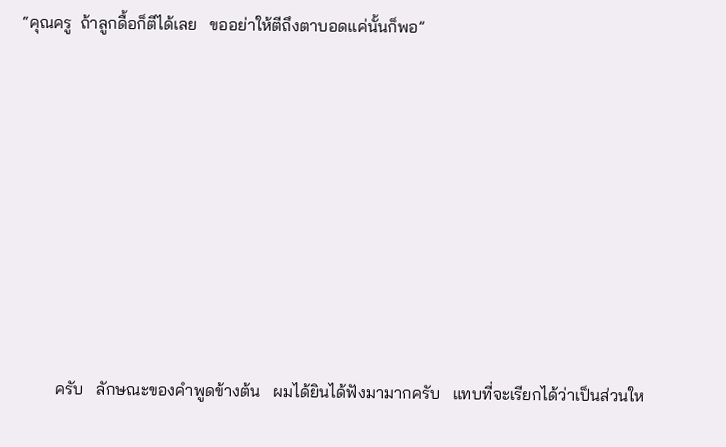“คุณครู  ถ้าลูกดื้อก็ตีได้เลย   ขออย่าให้ตีถึงตาบอดแค่นั้นก็พอ”









         ครับ   ลักษณะของคำพูดข้างต้น   ผมได้ยินได้ฟังมามากครับ   แทบที่จะเรียกได้ว่าเป็นส่วนให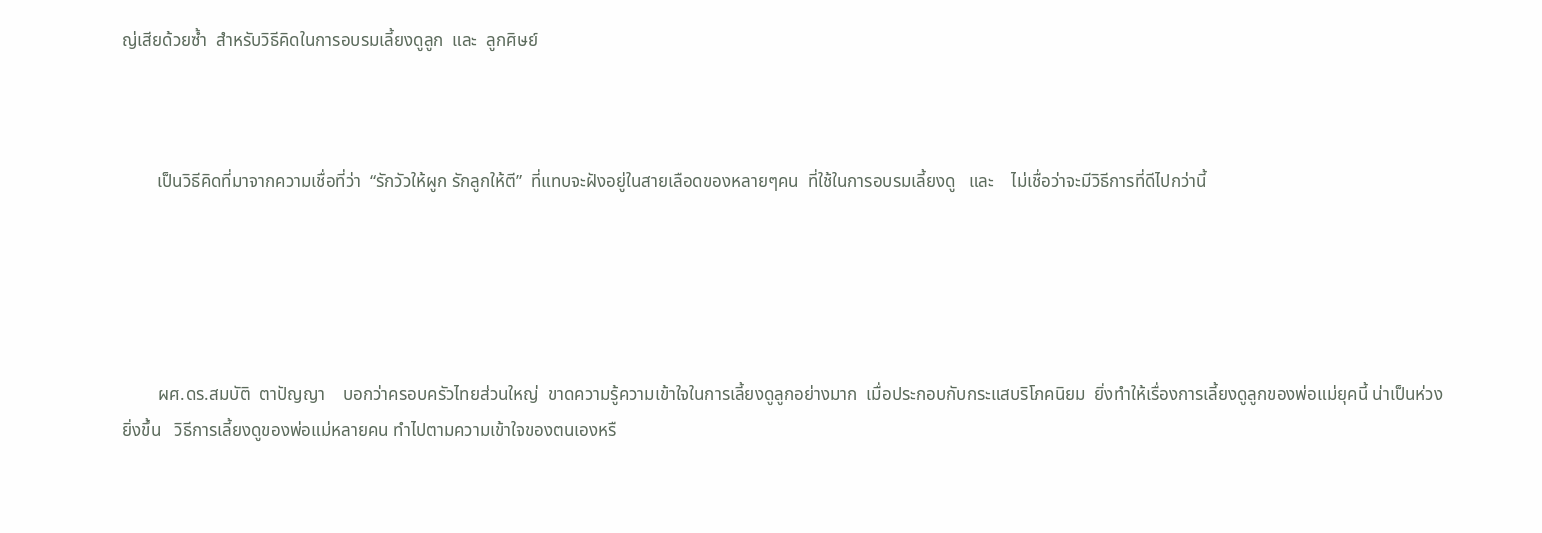ญ่เสียด้วยซ้ำ  สำหรับวิธีคิดในการอบรมเลี้ยงดูลูก  และ  ลูกศิษย์



        เป็นวิธีคิดที่มาจากความเชื่อที่ว่า  “รักวัวให้ผูก รักลูกให้ตี”  ที่แทบจะฝังอยู่ในสายเลือดของหลายๆคน  ที่ใช้ในการอบรมเลี้ยงดู   และ    ไม่เชื่อว่าจะมีวิธีการที่ดีไปกว่านี้





        ผศ.ดร.สมบัติ  ตาปัญญา    บอกว่าครอบครัวไทยส่วนใหญ่  ขาดความรู้ความเข้าใจในการเลี้ยงดูลูกอย่างมาก  เมื่อประกอบกับกระแสบริโภคนิยม  ยิ่งทำให้เรื่องการเลี้ยงดูลูกของพ่อแม่ยุคนี้ น่าเป็นห่วงยิ่งขึ้น   วิธีการเลี้ยงดูของพ่อแม่หลายคน ทำไปตามความเข้าใจของตนเองหรื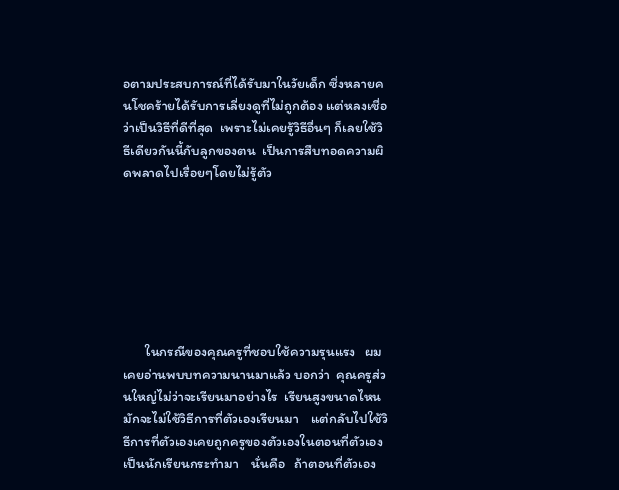อตามประสบการณ์ที่ได้รับมาในวัยเด็ก ซึ่งหลายคนโชคร้ายได้รับการเลี่ยงดูที่ไม่ถูกต้อง แต่หลงเชื่อว่าเป็นวิธีที่ดีที่สุด  เพราะไม่เคยรู้วิธีอื่นๆ ก็เลยใช้วิธีเดียวกันนี้กับลูกของตน  เป็นการสืบทอดความผิดพลาดไปเรื่อยๆโดยไม่รู้ตัว







       ในกรณีของคุณครูที่ชอบใช้ความรุนแรง   ผมเคยอ่านพบบทความนานมาแล้ว บอกว่า  คุณครูส่วนใหญ่ไม่ว่าจะเรียนมาอย่างไร  เรียนสูงขนาดไหน   มักจะไม่ใช้วิธีการที่ตัวเองเรียนมา    แต่กลับไปใช้วิธีการที่ตัวเองเคยถูกครูของตัวเองในตอนที่ตัวเองเป็นนักเรียนกระทำมา    นั่นคือ   ถ้าตอนที่ตัวเอง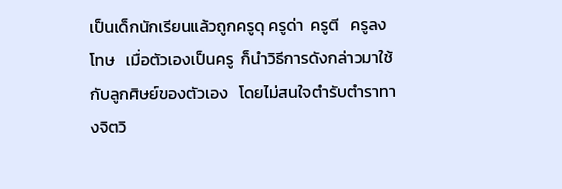เป็นเด็กนักเรียนแล้วถูกครูดุ ครูด่า  ครูตี   ครูลงโทษ   เมื่อตัวเองเป็นครู  ก็นำวิธีการดังกล่าวมาใช้กับลูกศิษย์ของตัวเอง   โดยไม่สนใจตำรับตำราทางจิตวิ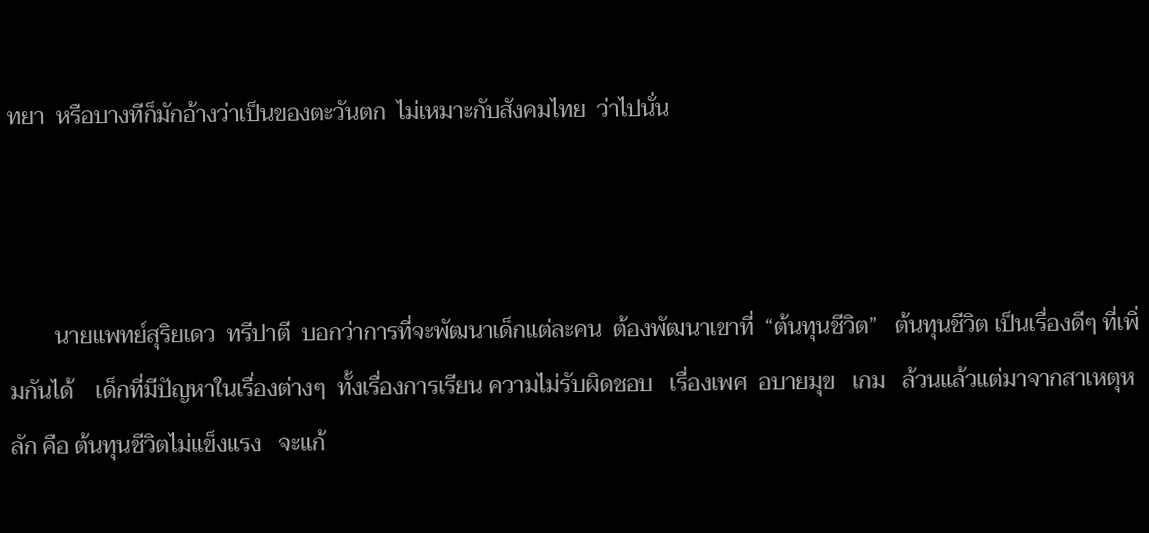ทยา  หรือบางทีก็มักอ้างว่าเป็นของตะวันตก  ไม่เหมาะกับสังคมไทย  ว่าไปนั่น



        นายแพทย์สุริยเดว  ทรีปาตี  บอกว่าการที่จะพัฒนาเด็กแต่ละคน  ต้องพัฒนาเขาที่  “ต้นทุนชีวิต”   ต้นทุนชีวิต เป็นเรื่องดีๆ ที่เพิ่มกันได้    เด็กที่มีปัญหาในเรื่องต่างๆ  ทั้งเรื่องการเรียน ความไม่รับผิดชอบ   เรื่องเพศ  อบายมุข   เกม   ล้วนแล้วแต่มาจากสาเหตุหลัก คือ ต้นทุนชีวิตไม่แข็งแรง   จะแก้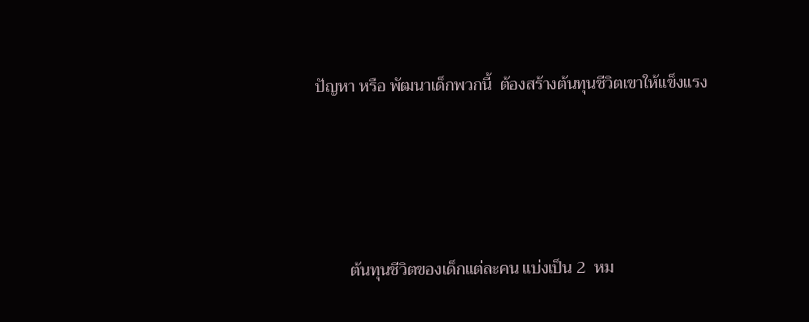ปัญหา หรือ พัฒนาเด็กพวกนี้  ต้องสร้างต้นทุนชีวิตเขาให้แข็งแรง





        ต้นทุนชีวิตของเด็กแต่ละคน แบ่งเป็น 2  หม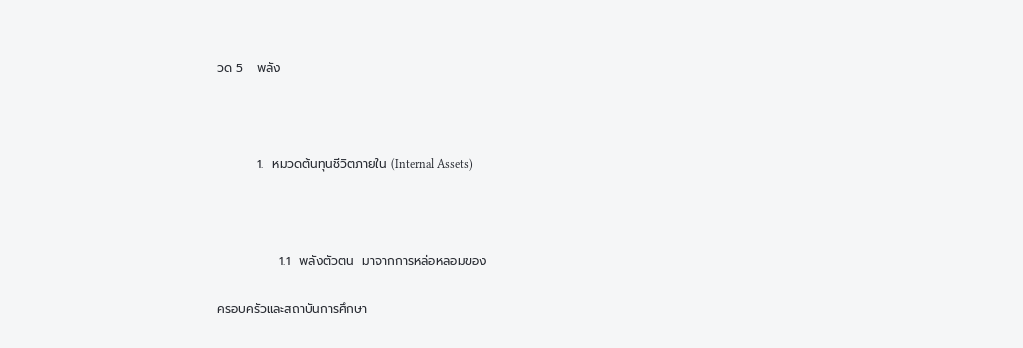วด 5   พลัง



         1.  หมวดต้นทุนชีวิตภายใน (Internal Assets)



              1.1  พลังตัวตน  มาจากการหล่อหลอมของ

ครอบครัวและสถาบันการศึกษา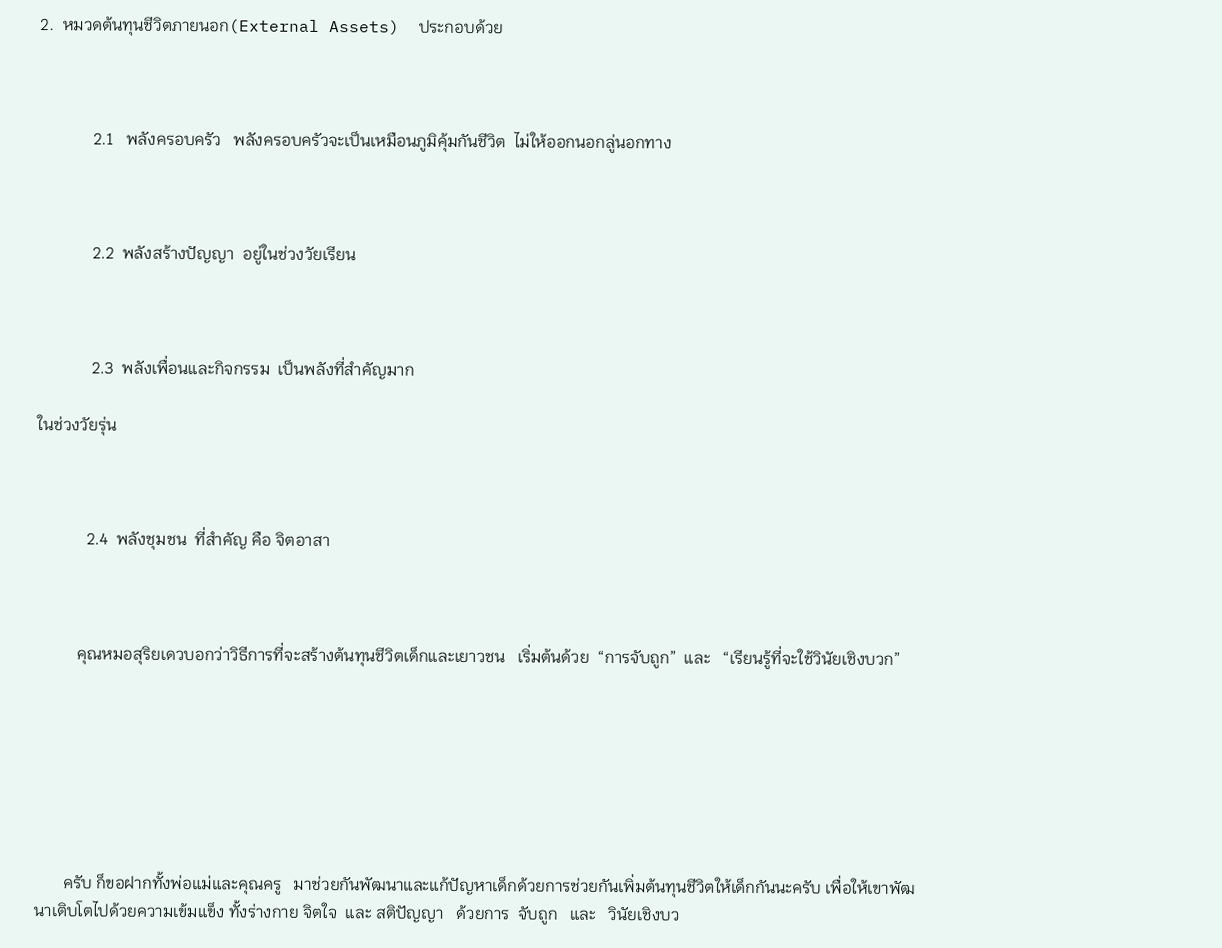2.  หมวดต้นทุนชีวิตภายนอก(External Assets)  ประกอบด้วย



             2.1   พลังครอบครัว   พลังครอบครัวจะเป็นเหมือนภูมิคุ้มกันชีวิต  ไม่ให้ออกนอกลู่นอกทาง



             2.2  พลังสร้างปัญญา  อยู่ในช่วงวัยเรียน



             2.3  พลังเพื่อนและกิจกรรม  เป็นพลังที่สำคัญมาก

ในช่วงวัยรุ่น



            2.4  พลังชุมชน  ที่สำคัญ คือ จิตอาสา



          คุณหมอสุริยเดวบอกว่าวิธีการที่จะสร้างต้นทุนชีวิตเด็กและเยาวชน   เริ่มต้นด้วย  “การจับถูก”  และ   “เรียนรู้ที่จะใช้วินัยเชิงบวก”







       ครับ ก็ขอฝากทั้งพ่อแม่และคุณครู   มาช่วยกันพัฒนาและแก้ปัญหาเด็กด้วยการช่วยกันเพิ่มต้นทุนชีวิตให้เด็กกันนะครับ เพื่อให้เขาพัฒนาเติบโตไปด้วยความเข้มแข็ง ทั้งร่างกาย จิตใจ  และ สติปัญญา   ด้วยการ  จับถูก   และ   วินัยเชิงบว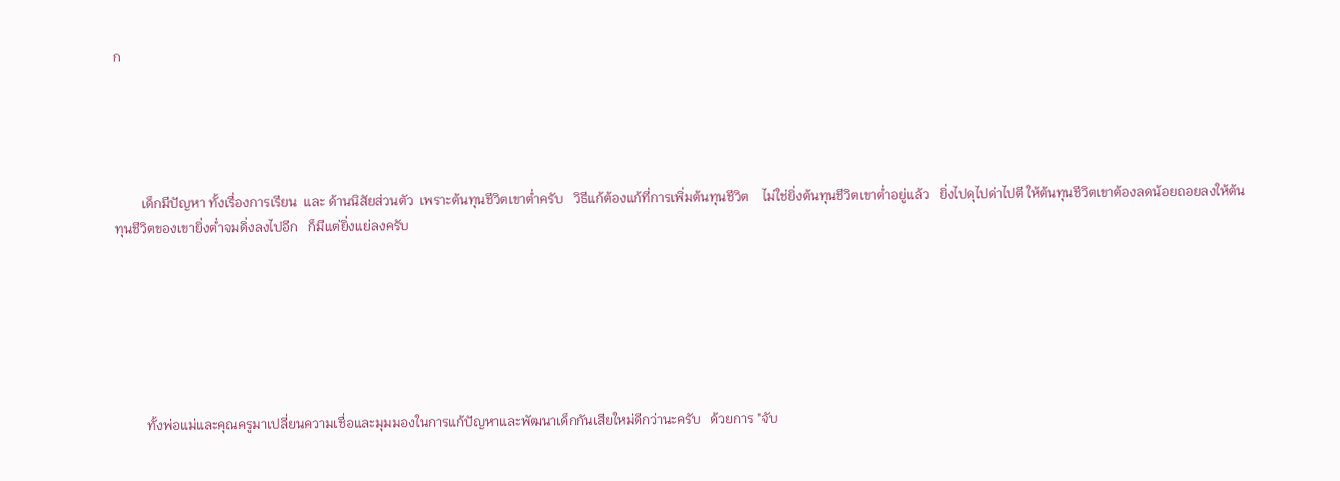ก





        เด็กมีปัญหา ทั้งเรื่องการเรียน  และ ด้านนิสัยส่วนตัว  เพราะต้นทุนชีวิตเขาต่ำครับ   วิธีแก้ต้องแก้ที่การเพิ่มต้นทุนชีวิต    ไม่ใช่ยิ่งต้นทุนชีวิตเขาต่ำอยู่แล้ว   ยิ่งไปดุไปด่าไปตี ให้ต้นทุนชีวิตเขาต้องลดน้อยถอยลงให้ต้นทุนชีวิตของเขายิ่งต่ำจมดิ่งลงไปอีก   ก็มีแต่ยิ่งแย่ลงครับ







         ทั้งพ่อแม่และคุณครูมาเปลี่ยนความเชื่อและมุมมองในการแก้ปัญหาและพัฒนาเด็กกันเสียใหม่ดีกว่านะครับ   ด้วยการ "จับ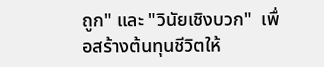ถูก" และ "วินัยเชิงบวก"  เพื่อสร้างต้นทุนชีวิตให้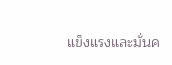แข็งแรงและมั่นค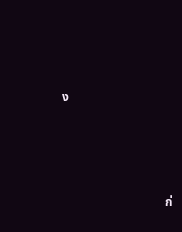ง







                                 ก่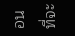อนที่จะ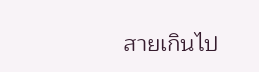สายเกินไป